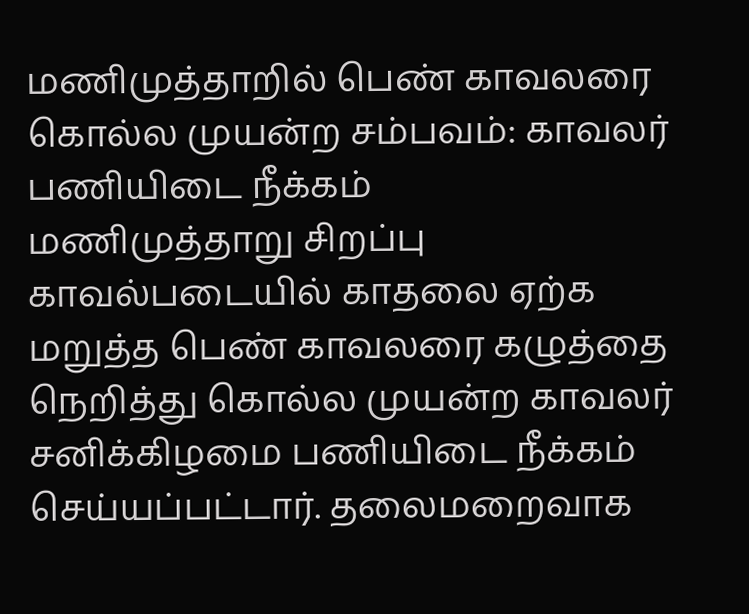மணிமுத்தாறில் பெண் காவலரை கொல்ல முயன்ற சம்பவம்: காவலர் பணியிடை நீக்கம்
மணிமுத்தாறு சிறப்பு காவல்படையில் காதலை ஏற்க மறுத்த பெண் காவலரை கழுத்தை நெறித்து கொல்ல முயன்ற காவலர் சனிக்கிழமை பணியிடை நீக்கம் செய்யப்பட்டார். தலைமறைவாக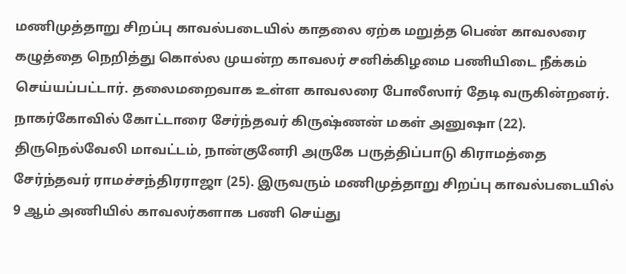மணிமுத்தாறு சிறப்பு காவல்படையில் காதலை ஏற்க மறுத்த பெண் காவலரை கழுத்தை நெறித்து கொல்ல முயன்ற காவலர் சனிக்கிழமை பணியிடை நீக்கம் செய்யப்பட்டார். தலைமறைவாக உள்ள காவலரை போலீஸார் தேடி வருகின்றனர்.
நாகர்கோவில் கோட்டாரை சேர்ந்தவர் கிருஷ்ணன் மகள் அனுஷா (22).
திருநெல்வேலி மாவட்டம், நான்குனேரி அருகே பருத்திப்பாடு கிராமத்தை சேர்ந்தவர் ராமச்சந்திரராஜா (25). இருவரும் மணிமுத்தாறு சிறப்பு காவல்படையில் 9 ஆம் அணியில் காவலர்களாக பணி செய்து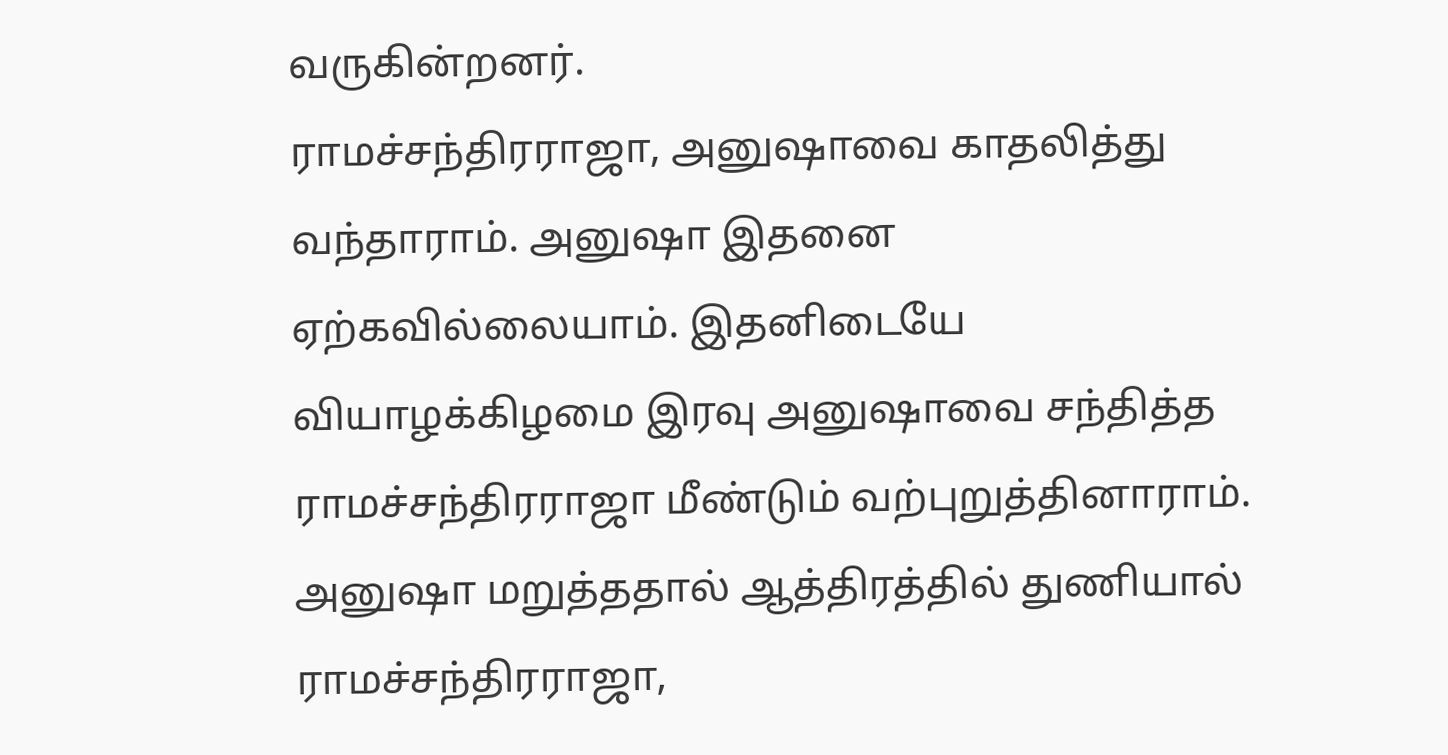வருகின்றனர்.
ராமச்சந்திரராஜா, அனுஷாவை காதலித்து வந்தாராம். அனுஷா இதனை ஏற்கவில்லையாம். இதனிடையே வியாழக்கிழமை இரவு அனுஷாவை சந்தித்த ராமச்சந்திரராஜா மீண்டும் வற்புறுத்தினாராம். அனுஷா மறுத்ததால் ஆத்திரத்தில் துணியால் ராமச்சந்திரராஜா,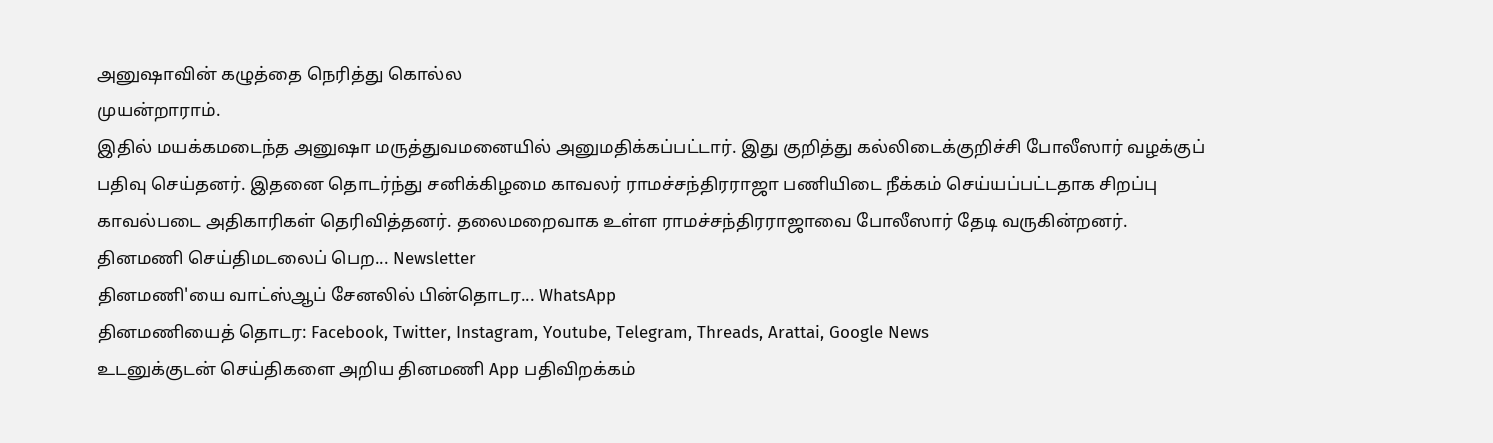அனுஷாவின் கழுத்தை நெரித்து கொல்ல
முயன்றாராம்.
இதில் மயக்கமடைந்த அனுஷா மருத்துவமனையில் அனுமதிக்கப்பட்டார். இது குறித்து கல்லிடைக்குறிச்சி போலீஸார் வழக்குப் பதிவு செய்தனர். இதனை தொடர்ந்து சனிக்கிழமை காவலர் ராமச்சந்திரராஜா பணியிடை நீக்கம் செய்யப்பட்டதாக சிறப்பு காவல்படை அதிகாரிகள் தெரிவித்தனர். தலைமறைவாக உள்ள ராமச்சந்திரராஜாவை போலீஸார் தேடி வருகின்றனர்.
தினமணி செய்திமடலைப் பெற... Newsletter
தினமணி'யை வாட்ஸ்ஆப் சேனலில் பின்தொடர... WhatsApp
தினமணியைத் தொடர: Facebook, Twitter, Instagram, Youtube, Telegram, Threads, Arattai, Google News
உடனுக்குடன் செய்திகளை அறிய தினமணி App பதிவிறக்கம்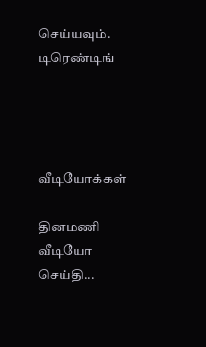செய்யவும்.
டிரெண்டிங்




வீடியோக்கள்

தினமணி வீடியோ செய்தி...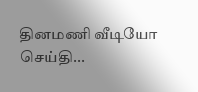தினமணி வீடியோ செய்தி...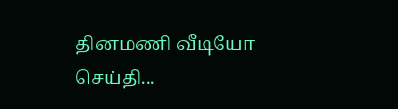தினமணி வீடியோ செய்தி...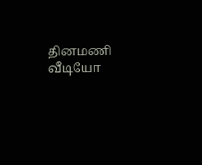தினமணி வீடியோ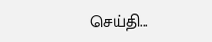செய்தி...